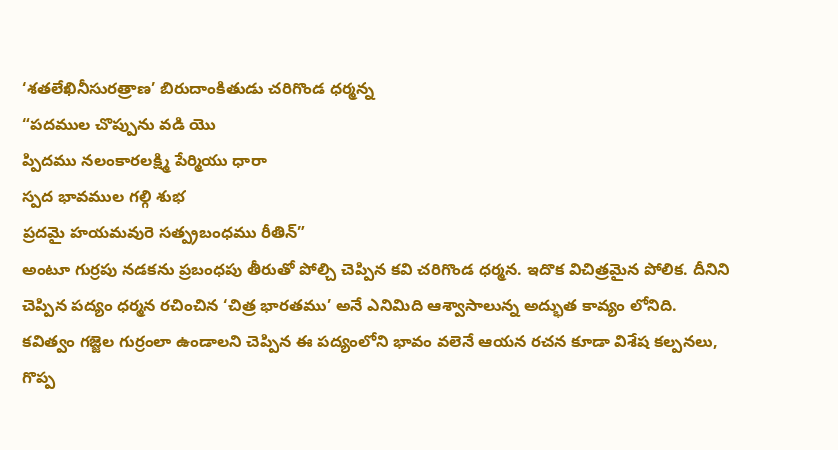‘శతలేఖినీసురత్రాణ’ బిరుదాంకితుడు చరిగొండ ధర్మన్న
“పదముల చొప్పును వడి యొ
ప్పిదము నలంకారలక్ష్మి పేర్మియు ధారా
స్పద భావముల గల్గి శుభ
ప్రదమై హయమవురె సత్ప్రబంధము రీతిన్”
అంటూ గుర్రపు నడకను ప్రబంధపు తీరుతో పోల్చి చెప్పిన కవి చరిగొండ ధర్మన. ఇదొక విచిత్రమైన పోలిక. దీనిని చెప్పిన పద్యం ధర్మన రచించిన ‘చిత్ర భారతము’ అనే ఎనిమిది ఆశ్వాసాలున్న అద్భుత కావ్యం లోనిది.
కవిత్వం గజ్జెల గుర్రంలా ఉండాలని చెప్పిన ఈ పద్యంలోని భావం వలెనే ఆయన రచన కూడా విశేష కల్పనలు, గొప్ప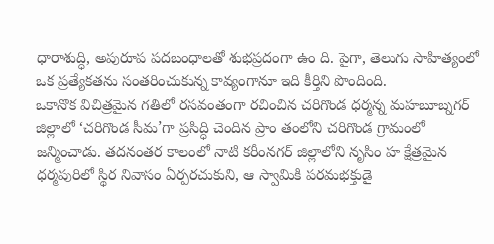ధారాశుద్ధి, అపురూప పదబంధాలతో శుభప్రదంగా ఉం ది. పైగా, తెలుగు సాహిత్యంలో ఒక ప్రత్యేకతను సంతరించుకున్న కావ్యంగానూ ఇది కీర్తిని పొందింది.
ఒకానొక విచిత్రమైన గతిలో రసవంతంగా రచించిన చరిగొండ ధర్మన్న మహబూబ్నగర్ జిల్లాలో ‘చరిగొండ సీమ’గా ప్రసిద్ధి చెందిన ప్రాం తంలోని చరిగొండ గ్రామంలో జన్మించాడు. తదనంతర కాలంలో నాటి కరీంనగర్ జిల్లాలోని నృసిం హ క్షేత్రమైన ధర్మపురిలో స్థిర నివాసం ఏర్పరచుకుని, ఆ స్వామికి పరమభక్తుడై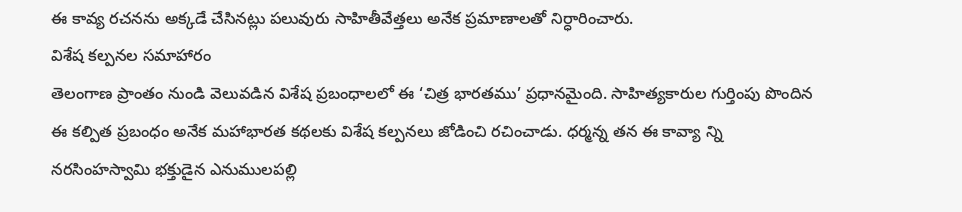ఈ కావ్య రచనను అక్కడే చేసినట్లు పలువురు సాహితీవేత్తలు అనేక ప్రమాణాలతో నిర్ధారించారు.
విశేష కల్పనల సమాహారం
తెలంగాణ ప్రాంతం నుండి వెలువడిన విశేష ప్రబంధాలలో ఈ ‘చిత్ర భారతము’ ప్రధానమైంది. సాహిత్యకారుల గుర్తింపు పొందిన ఈ కల్పిత ప్రబంధం అనేక మహాభారత కథలకు విశేష కల్పనలు జోడించి రచించాడు. ధర్మన్న తన ఈ కావ్యా న్ని నరసింహస్వామి భక్తుడైన ఎనుములపల్లి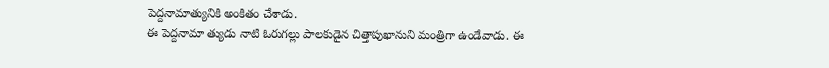పెద్దనామాత్యునికి అంకితం చేశాడు.
ఈ పెద్దనామా త్యుడు నాటి ఓరుగల్లు పాలకుడైన చిత్తాపుఖానుని మంత్రిగా ఉండేవాడు. ఈ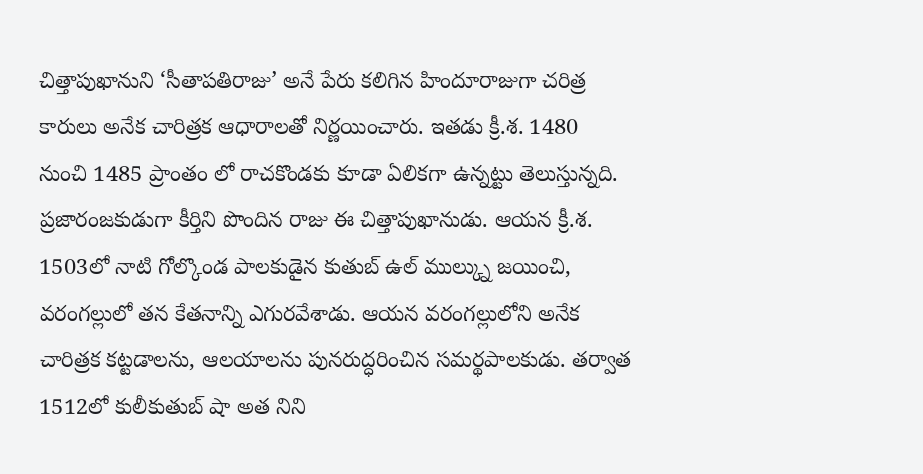చిత్తాపుఖానుని ‘సీతాపతిరాజు’ అనే పేరు కలిగిన హిందూరాజుగా చరిత్ర కారులు అనేక చారిత్రక ఆధారాలతో నిర్ణయించారు. ఇతడు క్రీ.శ. 1480 నుంచి 1485 ప్రాంతం లో రాచకొండకు కూడా ఏలికగా ఉన్నట్టు తెలుస్తున్నది.
ప్రజారంజకుడుగా కీర్తిని పొందిన రాజు ఈ చిత్తాపుఖానుడు. ఆయన క్రీ.శ. 1503లో నాటి గోల్కొండ పాలకుడైన కుతుబ్ ఉల్ ముల్క్ను జయించి, వరంగల్లులో తన కేతనాన్ని ఎగురవేశాడు. ఆయన వరంగల్లులోని అనేక చారిత్రక కట్టడాలను, ఆలయాలను పునరుద్ధరించిన సమర్థపాలకుడు. తర్వాత 1512లో కులీకుతుబ్ షా అత నిని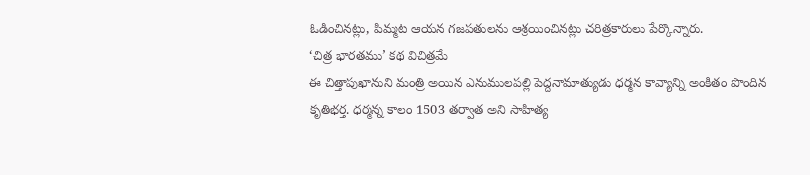ఓడించినట్లు, పిమ్మట ఆయన గజపతులను ఆశ్రయించినట్లు చరిత్రకారులు పేర్కొన్నారు.
‘చిత్ర భారతము’ కథ విచిత్రమే
ఈ చిత్తాపుఖానుని మంత్రి అయిన ఎనుములపల్లి పెద్దనామాత్యుడు ధర్మన కావ్యాన్ని అంకితం పొందిన కృతిభర్త. ధర్మన్న కాలం 1503 తర్వాత అని సాహిత్య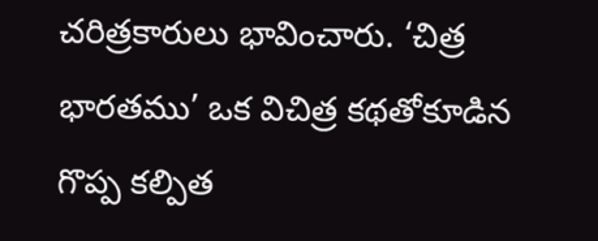చరిత్రకారులు భావించారు. ‘చిత్ర భారతము’ ఒక విచిత్ర కథతోకూడిన గొప్ప కల్పిత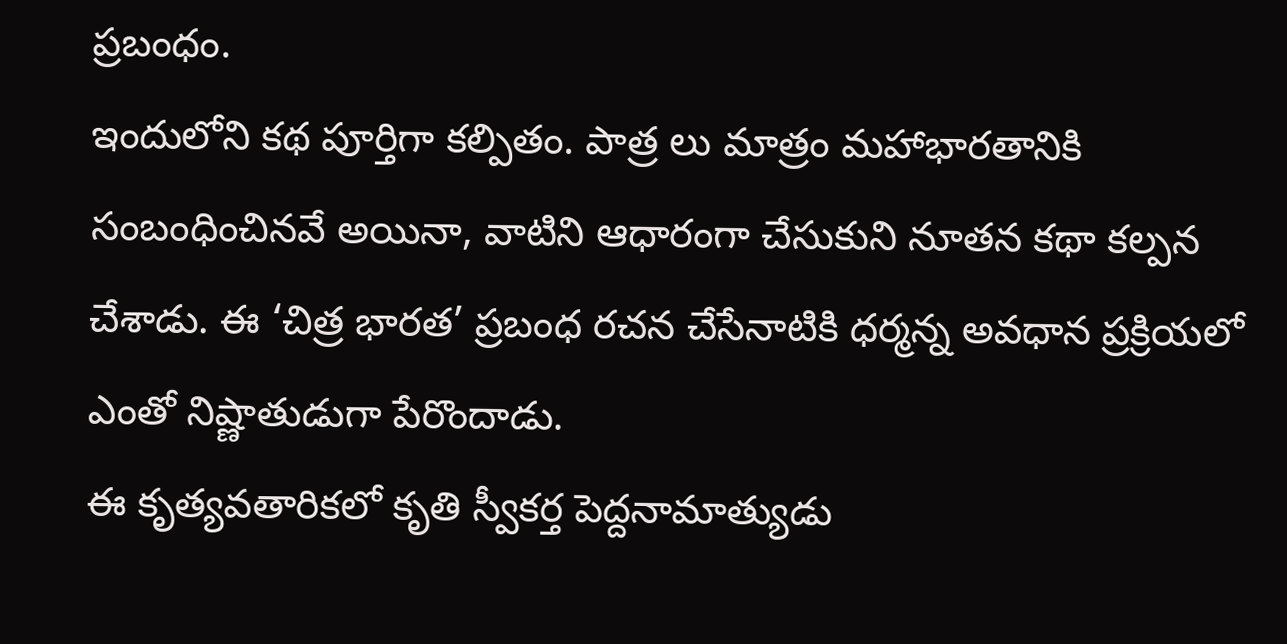ప్రబంధం.
ఇందులోని కథ పూర్తిగా కల్పితం. పాత్ర లు మాత్రం మహాభారతానికి సంబంధించినవే అయినా, వాటిని ఆధారంగా చేసుకుని నూతన కథా కల్పన చేశాడు. ఈ ‘చిత్ర భారత’ ప్రబంధ రచన చేసేనాటికి ధర్మన్న అవధాన ప్రక్రియలో ఎంతో నిష్ణాతుడుగా పేరొందాడు.
ఈ కృత్యవతారికలో కృతి స్వీకర్త పెద్దనామాత్యుడు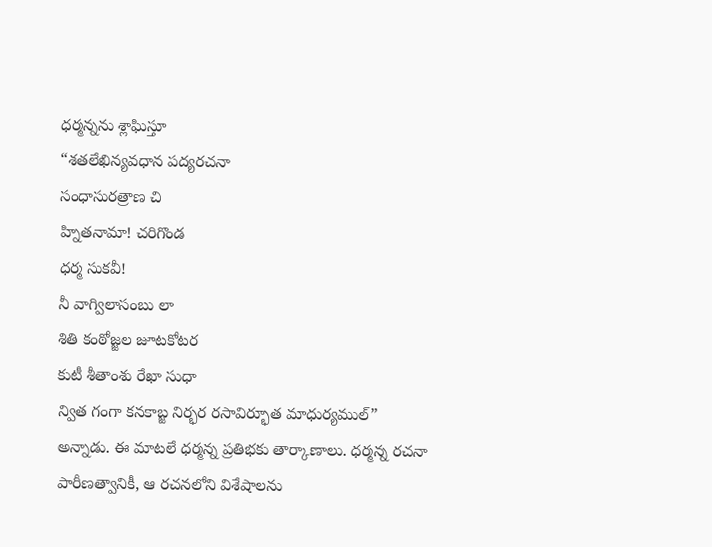ధర్మన్నను శ్లాఘిస్తూ
“శతలేఖిన్యవధాన పద్యరచనా
సంధాసురత్రాణ చి
హ్నితనామా! చరిగొండ
ధర్మ సుకవీ!
నీ వాగ్విలాసంబు లా
శితి కంఠోజ్జల జూటకోటర
కుటీ శీతాంశు రేఖా సుధా
న్విత గంగా కనకాబ్జ నిర్భర రసావిర్భూత మాధుర్యముల్”
అన్నాడు. ఈ మాటలే ధర్మన్న ప్రతిభకు తార్కాణాలు. ధర్మన్న రచనా పారీణత్వానికీ, ఆ రచనలోని విశేషాలను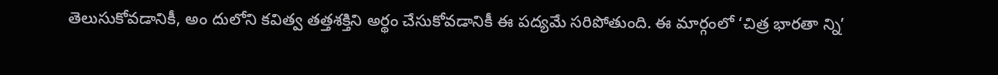తెలుసుకోవడానికీ, అం దులోని కవిత్వ తత్తశక్తిని అర్థం చేసుకోవడానికీ ఈ పద్యమే సరిపోతుంది. ఈ మార్గంలో ‘చిత్ర భారతా న్ని’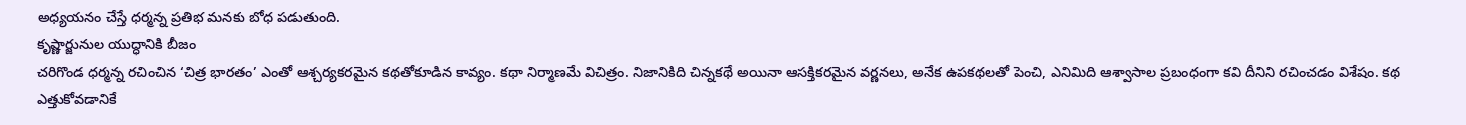అధ్యయనం చేస్తే ధర్మన్న ప్రతిభ మనకు బోధ పడుతుంది.
కృష్ణార్జునుల యుద్ధానికి బీజం
చరిగొండ ధర్మన్న రచించిన ‘చిత్ర భారతం’ ఎంతో ఆశ్చర్యకరమైన కథతోకూడిన కావ్యం. కథా నిర్మాణమే విచిత్రం. నిజానికిది చిన్నకథే అయినా ఆసక్తికరమైన వర్ణనలు, అనేక ఉపకథలతో పెంచి, ఎనిమిది ఆశ్వాసాల ప్రబంధంగా కవి దీనిని రచించడం విశేషం. కథ ఎత్తుకోవడానికే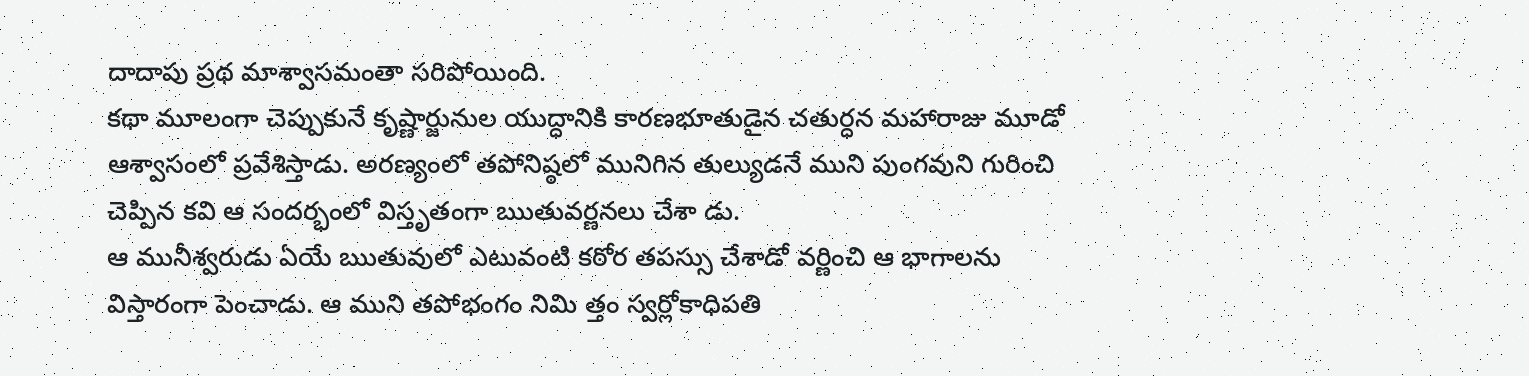దాదాపు ప్రథ మాశ్వాసమంతా సరిపోయింది.
కథా మూలంగా చెప్పుకునే కృష్ణార్జునుల యుద్ధానికి కారణభూతుడైన చతుర్ధన మహారాజు మూడో ఆశ్వాసంలో ప్రవేశిస్తాడు. అరణ్యంలో తపోనిష్ఠలో మునిగిన తుల్యుడనే ముని పుంగవుని గురించి చెప్పిన కవి ఆ సందర్భంలో విస్తృతంగా ఋతువర్ణనలు చేశా డు.
ఆ మునీశ్వరుడు ఏయే ఋతువులో ఎటువంటి కఠోర తపస్సు చేశాడో వర్ణించి ఆ భాగాలను విస్తారంగా పెంచాడు. ఆ ముని తపోభంగం నిమి త్తం స్వర్లోకాధిపతి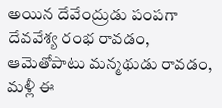అయిన దేవేంద్రుడు పంపగా దేవవేశ్య రంభ రావడం, ఆమెతోపాటు మన్మథుడు రావడం, మళ్లీ ఈ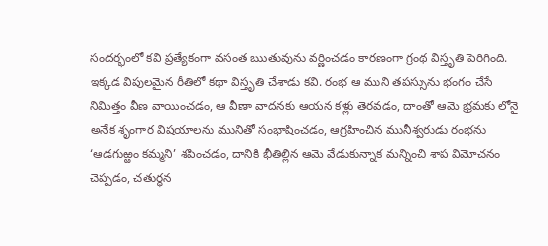సందర్భంలో కవి ప్రత్యేకంగా వసంత ఋతువును వర్ణించడం కారణంగా గ్రంథ విస్తృతి పెరిగింది.
ఇక్కడ విపులమైన రీతిలో కథా విస్తృతి చేశాడు కవి. రంభ ఆ ముని తపస్సును భంగం చేసే నిమిత్తం వీణ వాయించడం, ఆ వీణా వాదనకు ఆయన కళ్లు తెరవడం, దాంతో ఆమె భ్రమకు లోనై అనేక శృంగార విషయాలను మునితో సంభాషించడం, ఆగ్రహించిన మునీశ్వరుడు రంభను ‘ఆడగుఱ్ఱం కమ్మని’ శపించడం, దానికి భీతిల్లిన ఆమె వేడుకున్నాక మన్నించి శాప విమోచనం చెప్పడం, చతుర్ధన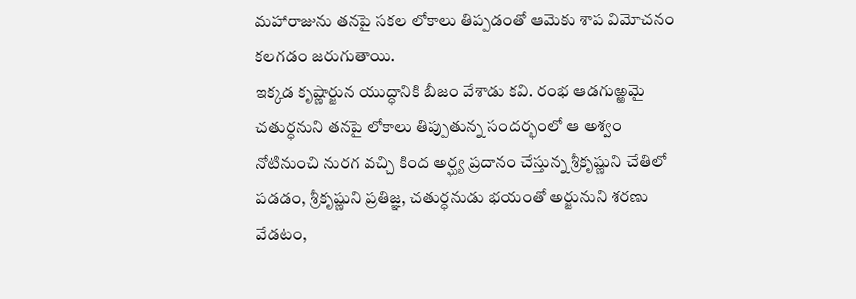మహారాజును తనపై సకల లోకాలు తిప్పడంతో ఆమెకు శాప విమోచనం కలగడం జరుగుతాయి.
ఇక్కడ కృష్ణార్జున యుద్ధానికి బీజం వేశాడు కవి. రంభ ఆడగుఱ్ఱమై చతుర్ధనుని తనపై లోకాలు తిప్పుతున్న సందర్భంలో ఆ అశ్వం నోటినుంచి నురగ వచ్చి కింద అర్ఘ్య ప్రదానం చేస్తున్న శ్రీకృష్ణుని చేతిలో పడడం, శ్రీకృష్ణుని ప్రతిజ్ఞ, చతుర్ధనుడు భయంతో అర్జునుని శరణు వేడటం,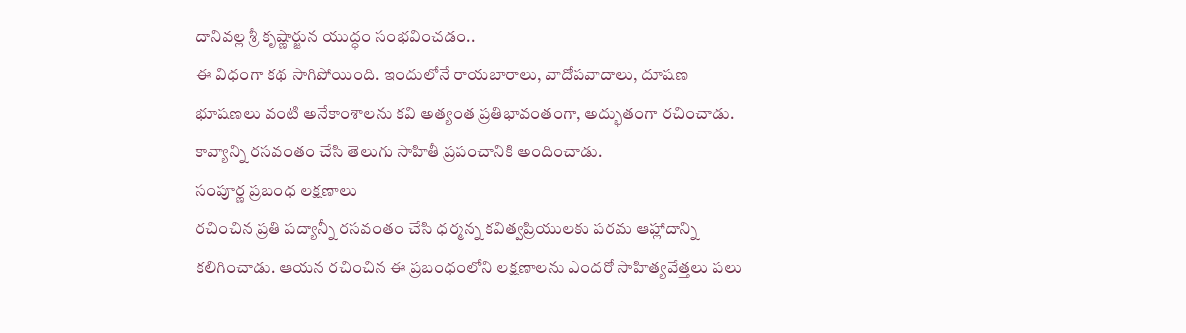దానివల్ల శ్రీ కృష్ణార్జున యుద్ధం సంభవించడం..
ఈ విధంగా కథ సాగిపోయింది. ఇందులోనే రాయబారాలు, వాదోపవాదాలు, దూషణ భూషణలు వంటి అనేకాంశాలను కవి అత్యంత ప్రతిభావంతంగా, అద్భుతంగా రచించాడు. కావ్యాన్ని రసవంతం చేసి తెలుగు సాహితీ ప్రపంచానికి అందించాడు.
సంపూర్ణ ప్రబంధ లక్షణాలు
రచించిన ప్రతి పద్యాన్నీ రసవంతం చేసి ధర్మన్న కవిత్వప్రియులకు పరమ ఆహ్లాదాన్ని కలిగించాడు. ఆయన రచించిన ఈ ప్రబంధంలోని లక్షణాలను ఎందరో సాహిత్యవేత్తలు పలు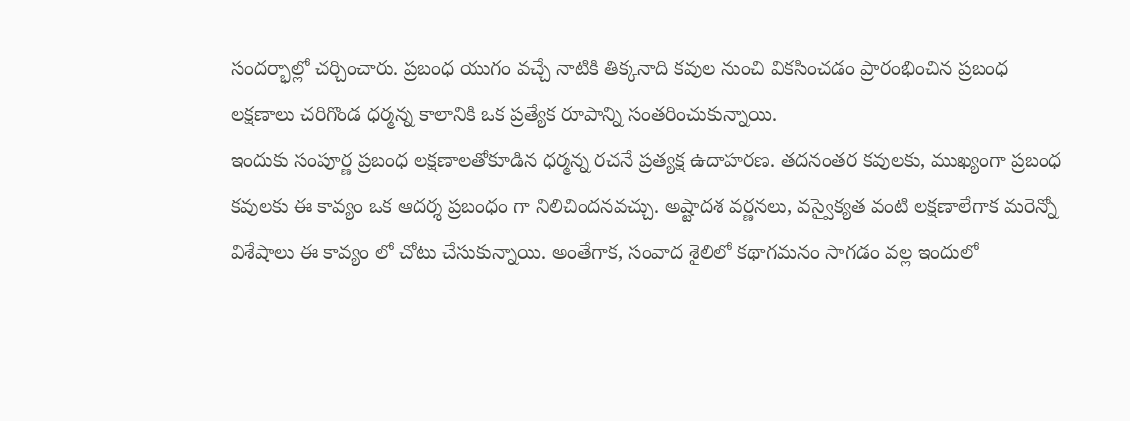సందర్భాల్లో చర్చించారు. ప్రబంధ యుగం వచ్చే నాటికి తిక్కనాది కవుల నుంచి వికసించడం ప్రారంభించిన ప్రబంధ లక్షణాలు చరిగొండ ధర్మన్న కాలానికి ఒక ప్రత్యేక రూపాన్ని సంతరించుకున్నాయి.
ఇందుకు సంపూర్ణ ప్రబంధ లక్షణాలతోకూడిన ధర్మన్న రచనే ప్రత్యక్ష ఉదాహరణ. తదనంతర కవులకు, ముఖ్యంగా ప్రబంధ కవులకు ఈ కావ్యం ఒక ఆదర్శ ప్రబంధం గా నిలిచిందనవచ్చు. అష్టాదశ వర్ణనలు, వస్వైక్యత వంటి లక్షణాలేగాక మరెన్నో విశేషాలు ఈ కావ్యం లో చోటు చేసుకున్నాయి. అంతేగాక, సంవాద శైలిలో కథాగమనం సాగడం వల్ల ఇందులో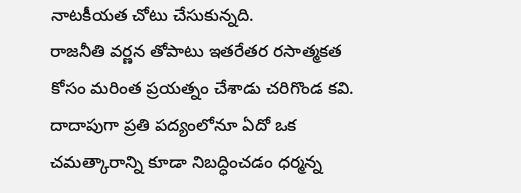నాటకీయత చోటు చేసుకున్నది.
రాజనీతి వర్ణన తోపాటు ఇతరేతర రసాత్మకత కోసం మరింత ప్రయత్నం చేశాడు చరిగొండ కవి. దాదాపుగా ప్రతి పద్యంలోనూ ఏదో ఒక చమత్కారాన్ని కూడా నిబద్ధించడం ధర్మన్న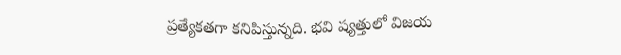ప్రత్యేకతగా కనిపిస్తున్నది. భవి ష్యత్తులో విజయ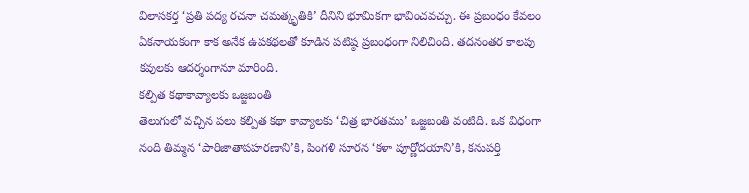విలాసకర్త ‘ప్రతి పద్య రచనా చమత్కృతికి’ దీనిని భూమికగా భావించవచ్చు. ఈ ప్రబంధం కేవలం ఏకనాయకంగా కాక అనేక ఉపకథలతో కూడిన పటిష్ఠ ప్రబంధంగా నిలిచింది. తదనంతర కాలపు కవులకు ఆదర్శంగానూ మారింది.
కల్పిత కథాకావ్యాలకు ఒజ్జబంతి
తెలుగులో వచ్చిన పలు కల్పిత కథా కావ్యాలకు ‘చిత్ర భారతము’ ఒజ్జబంతి వంటిది. ఒక విధంగా నంది తిమ్మన ‘పారిజాతాపహరణాని’కి, పింగళి సూరన ‘కళా పూర్ణోదయాని’కి, కనుపర్తి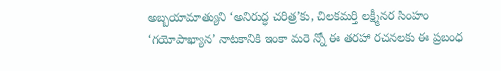అబ్బయామాత్యుని ‘అనిరుద్ధ చరిత్ర’కు, చిలకమర్తి లక్ష్మీనర సింహం ‘గయోపాఖ్యాన’ నాటకానికి ఇంకా మరె న్నో ఈ తరహా రచనలకు ఈ ప్రబంధ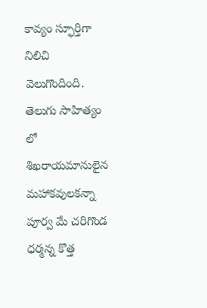కావ్యం స్ఫూర్తిగా నిలిచి వెలుగొందింది.
తెలుగు సాహిత్యం లో శిఖరాయమానులైన మహాకవులకన్నా పూర్వ మే చరిగొండ ధర్మన్న కొత్త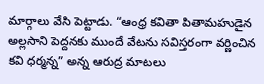మార్గాలు వేసి పెట్టాడు. “ఆంధ్ర కవితా పితామహుడైన అల్లసాని పెద్దనకు ముందే వేటను సవిస్తరంగా వర్ణించిన కవి ధర్మన్న” అన్న ఆరుద్ర మాటలు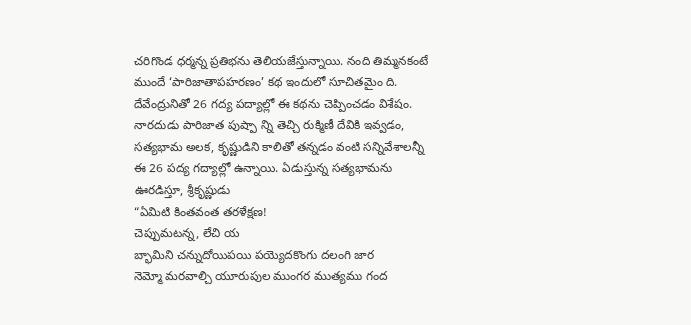చరిగొండ ధర్మన్న ప్రతిభను తెలియజేస్తున్నాయి. నంది తిమ్మనకంటే ముందే ‘పారిజాతాపహరణం’ కథ ఇందులో సూచితమైం ది.
దేవేంద్రునితో 26 గద్య పద్యాల్లో ఈ కథను చెప్పించడం విశేషం. నారదుడు పారిజాత పుష్పా న్ని తెచ్చి రుక్మిణీ దేవికి ఇవ్వడం, సత్యభామ అలక, కృష్ణుడిని కాలితో తన్నడం వంటి సన్నివేశాలన్నీ ఈ 26 పద్య గద్యాల్లో ఉన్నాయి. ఏడుస్తున్న సత్యభామను ఊరడిస్తూ, శ్రీకృష్ణుడు
“ఏమిటి కింతవంత తరళేక్షణ!
చెప్పుమటన్న, లేచి య
బ్భామిని చన్నుదోయిపయి పయ్యెదకొంగు దలంగి జార
నెమ్మో మరవాల్చి యూరుపుల ముంగర ముత్యము గంద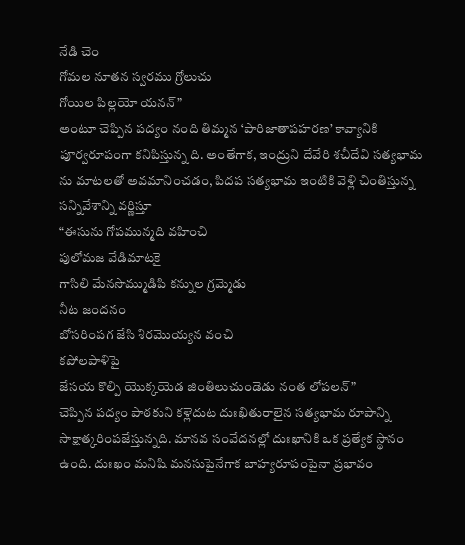నేడి చెం
గోమల నూతన స్వరము గ్రోలుచు
గోయిల పిల్లయో యనన్”
అంటూ చెప్పిన పద్యం నంది తిమ్మన ‘పారిజాతాపహరణ’ కావ్యానికి పూర్వరూపంగా కనిపిస్తున్న ది. అంతేగాక, ఇంద్రుని దేవేరి శచీదేవి సత్యభామ ను మాటలతో అవమానించడం, పిదప సత్యభామ ఇంటికి వెళ్లి చింతిస్తున్న సన్నివేశాన్ని వర్ణిస్తూ
“ఈసును గోపమున్మది వహించి
పులోమజ వేడిమాటకై
గాసిలి మేనసొమ్ముడిపి కన్నుల గ్రమ్మెడు
నీట జందనం
బోసరింపగ జేసి శిరమొయ్యన వంచి
కపోలపాళిపై
జేసయ కొల్పి యొక్కయెడ జింతిలుచుండెడు నంత లోపలన్”
చెప్పిన పద్యం పాఠకుని కళ్లెదుట దుఃఖితురాలైన సత్యభామ రూపాన్ని సాక్షాత్కరింపజేస్తున్నది. మానవ సంవేదనల్లో దుఃఖానికి ఒక ప్రత్యేక స్థానం ఉంది. దుఃఖం మనిషి మనసుపైనేగాక బాహ్యరూపంపైనా ప్రభావం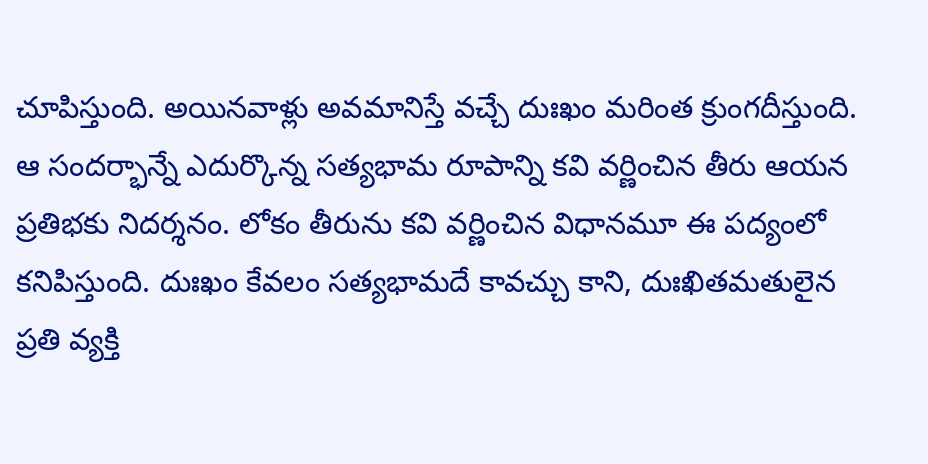చూపిస్తుంది. అయినవాళ్లు అవమానిస్తే వచ్చే దుఃఖం మరింత క్రుంగదీస్తుంది.
ఆ సందర్భాన్నే ఎదుర్కొన్న సత్యభామ రూపాన్ని కవి వర్ణించిన తీరు ఆయన ప్రతిభకు నిదర్శనం. లోకం తీరును కవి వర్ణించిన విధానమూ ఈ పద్యంలో కనిపిస్తుంది. దుఃఖం కేవలం సత్యభామదే కావచ్చు కాని, దుఃఖితమతులైన ప్రతి వ్యక్తి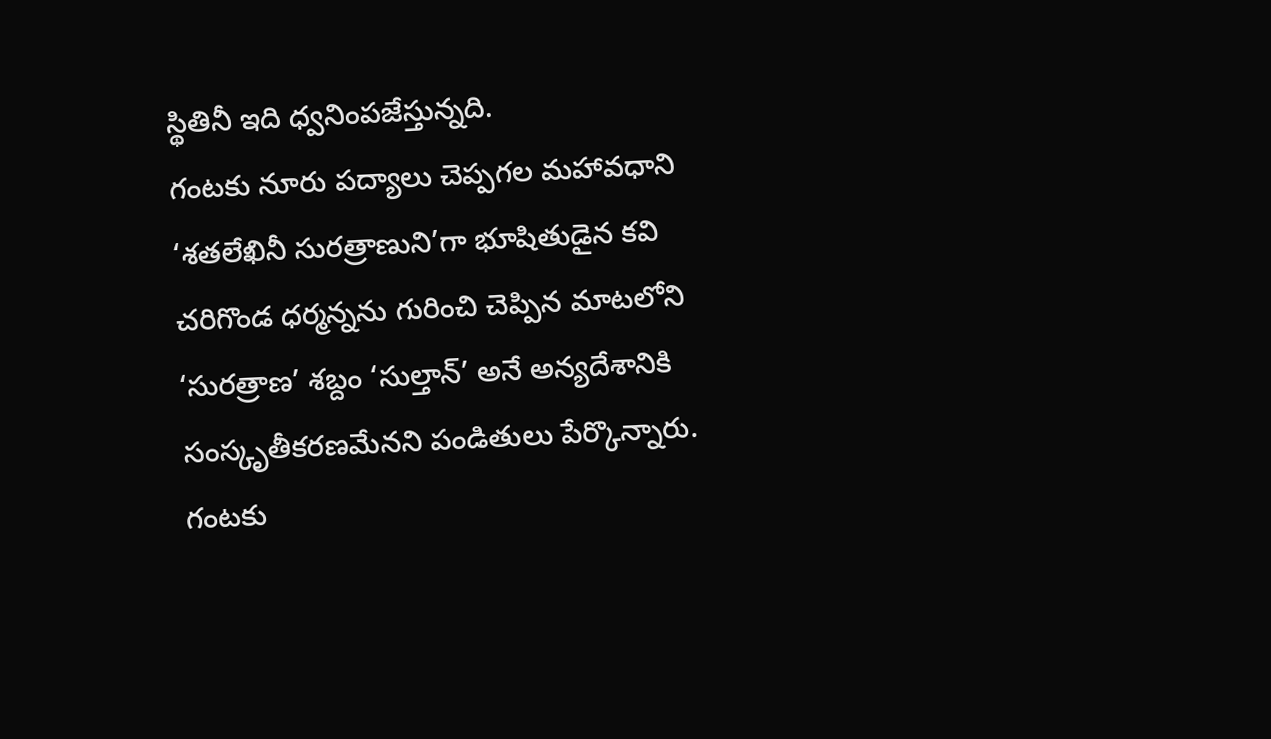స్థితినీ ఇది ధ్వనింపజేస్తున్నది.
గంటకు నూరు పద్యాలు చెప్పగల మహావధాని
‘శతలేఖినీ సురత్రాణుని’గా భూషితుడైన కవి చరిగొండ ధర్మన్నను గురించి చెప్పిన మాటలోని ‘సురత్రాణ’ శబ్దం ‘సుల్తాన్’ అనే అన్యదేశానికి సంస్కృతీకరణమేనని పండితులు పేర్కొన్నారు. గంటకు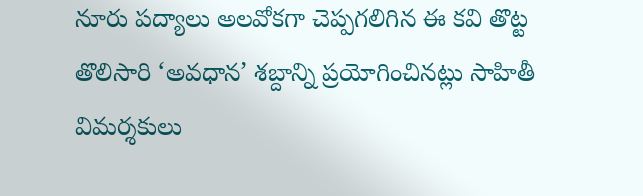నూరు పద్యాలు అలవోకగా చెప్పగలిగిన ఈ కవి తొట్ట తొలిసారి ‘అవధాన’ శబ్దాన్ని ప్రయోగించినట్లు సాహితీ విమర్శకులు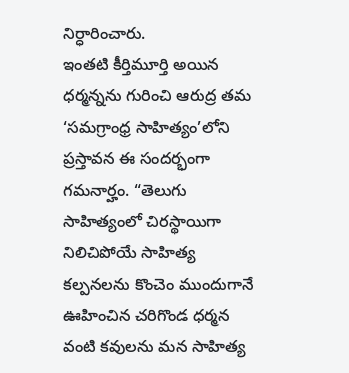నిర్ధారించారు.
ఇంతటి కీర్తిమూర్తి అయిన ధర్మన్నను గురించి ఆరుద్ర తమ ‘సమగ్రాంధ్ర సాహిత్యం’లోని ప్రస్తావన ఈ సందర్భంగా గమనార్హం. “తెలుగు సాహిత్యంలో చిరస్థాయిగా నిలిచిపోయే సాహిత్య కల్పనలను కొంచెం ముందుగానే ఊహించిన చరిగొండ ధర్మన వంటి కవులను మన సాహిత్య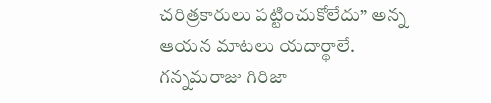చరిత్రకారులు పట్టించుకోలేదు” అన్న ఆయన మాటలు యదార్థాలే.
గన్నమరాజు గిరిజా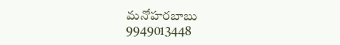మనోహరబాబు
9949013448